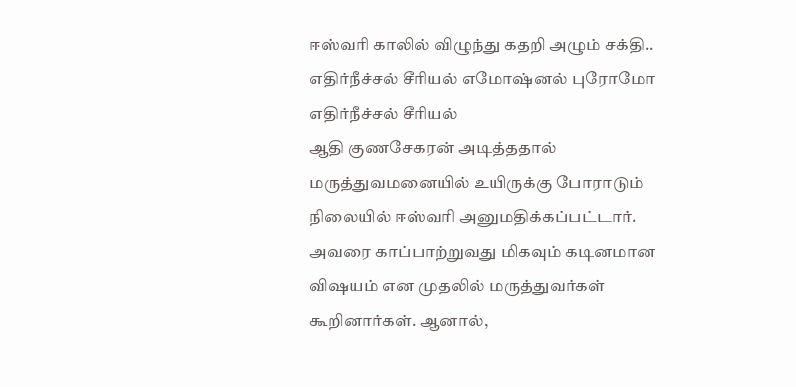ஈஸ்வரி காலில் விழுந்து கதறி அழும் சக்தி.. எதிர்நீச்சல் சீரியல் எமோஷ்னல் புரோமோ
எதிர்நீச்சல் சீரியல்
ஆதி குணசேகரன் அடித்ததால் மருத்துவமனையில் உயிருக்கு போராடும் நிலையில் ஈஸ்வரி அனுமதிக்கப்பட்டார். அவரை காப்பாற்றுவது மிகவும் கடினமான விஷயம் என முதலில் மருத்துவர்கள் கூறினார்கள். ஆனால்,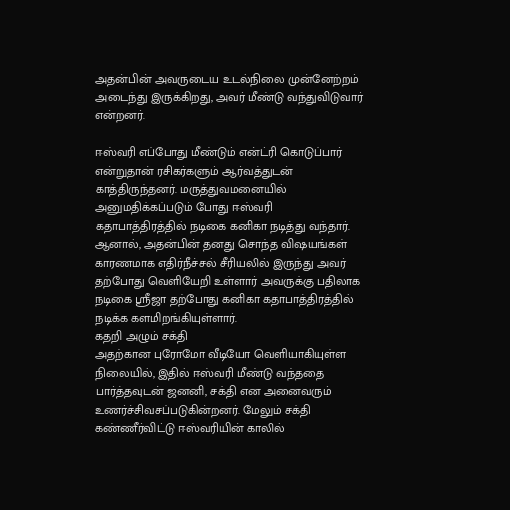அதன்பின் அவருடைய உடல்நிலை முன்னேற்றம் அடைந்து இருக்கிறது, அவர் மீண்டு வந்துவிடுவார் என்றனர்.

ஈஸ்வரி எப்போது மீண்டும் என்ட்ரி கொடுப்பார் என்றுதான் ரசிகர்களும் ஆர்வத்துடன் காத்திருந்தனர். மருத்துவமனையில் அனுமதிக்கப்படும் போது ஈஸ்வரி கதாபாத்திரத்தில் நடிகை கனிகா நடித்து வந்தார். ஆனால், அதன்பின் தனது சொந்த விஷயங்கள் காரணமாக எதிர்நீச்சல் சீரியலில் இருந்து அவர் தற்போது வெளியேறி உள்ளார் அவருக்கு பதிலாக நடிகை ஸ்ரீஜா தற்போது கனிகா கதாபாத்திரத்தில் நடிக்க களமிறங்கியுள்ளார்.
கதறி அழும் சக்தி
அதற்கான புரோமோ வீடியோ வெளியாகியுள்ள நிலையில், இதில் ஈஸ்வரி மீண்டு வந்ததை பார்த்தவுடன் ஜனனி, சக்தி என அனைவரும் உணர்ச்சிவசப்படுகின்றனர். மேலும் சக்தி கண்ணீர்விட்டு ஈஸ்வரியின் காலில்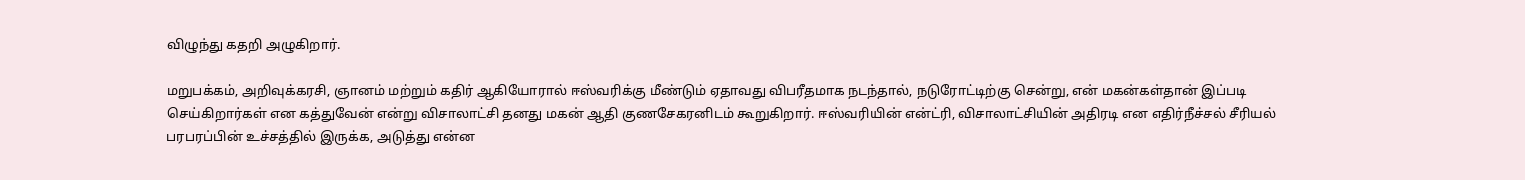விழுந்து கதறி அழுகிறார்.

மறுபக்கம், அறிவுக்கரசி, ஞானம் மற்றும் கதிர் ஆகியோரால் ஈஸ்வரிக்கு மீண்டும் ஏதாவது விபரீதமாக நடந்தால், நடுரோட்டிற்கு சென்று, என் மகன்கள்தான் இப்படி செய்கிறார்கள் என கத்துவேன் என்று விசாலாட்சி தனது மகன் ஆதி குணசேகரனிடம் கூறுகிறார். ஈஸ்வரியின் என்ட்ரி, விசாலாட்சியின் அதிரடி என எதிர்நீச்சல் சீரியல் பரபரப்பின் உச்சத்தில் இருக்க, அடுத்து என்ன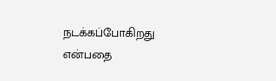நடக்கப்போகிறது என்பதை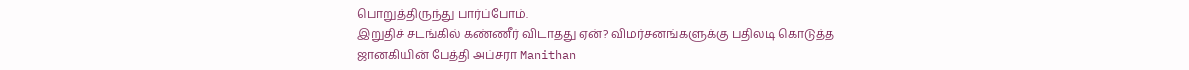பொறுத்திருந்து பார்ப்போம்.
இறுதிச் சடங்கில் கண்ணீர் விடாதது ஏன்? விமர்சனங்களுக்கு பதிலடி கொடுத்த ஜானகியின் பேத்தி அப்சரா Manithan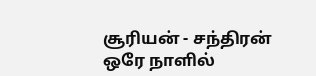சூரியன் - சந்திரன் ஒரே நாளில்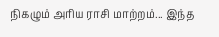நிகழும் அரிய ராசி மாற்றம்... இந்த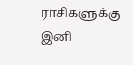ராசிகளுக்கு இனி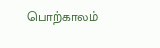பொற்காலம்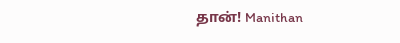தான்! Manithan